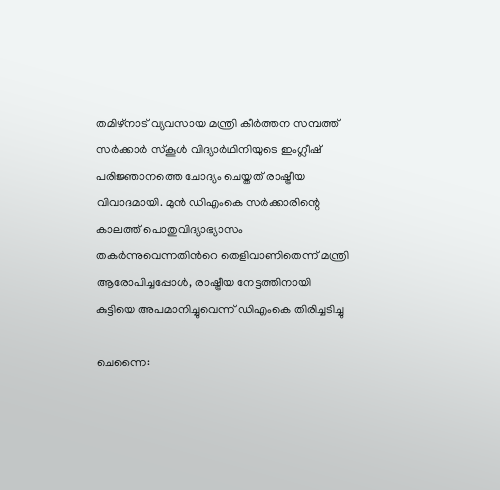തമിഴ്‌നാട് വ്യവസായ മന്ത്രി കീർത്തന സമ്പത്ത് സർക്കാർ സ്കൂൾ വിദ്യാർഥിനിയുടെ ഇംഗ്ലീഷ് പരിജ്ഞാനത്തെ ചോദ്യം ചെയ്തത് രാഷ്ട്രീയ വിവാദമായി. മുൻ ഡിഎംകെ സർക്കാരിന്റെ കാലത്ത് പൊതുവിദ്യാഭ്യാസം തകർന്നുവെന്നതിന്‍റെ തെളിവാണിതെന്ന് മന്ത്രി ആരോപിച്ചപ്പോൾ, രാഷ്ട്രീയ നേട്ടത്തിനായി കുട്ടിയെ അപമാനിച്ചുവെന്ന് ഡിഎംകെ തിരിച്ചടിച്ചു

ചെന്നൈ: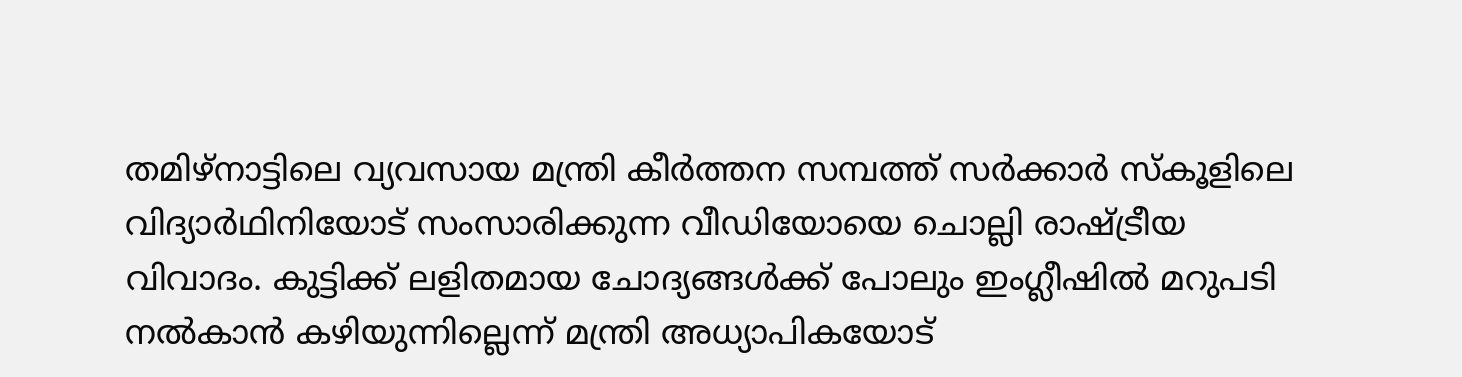തമിഴ്‌നാട്ടിലെ വ്യവസായ മന്ത്രി കീർത്തന സമ്പത്ത് സർക്കാർ സ്കൂളിലെ വിദ്യാർഥിനിയോട് സംസാരിക്കുന്ന വീഡിയോയെ ചൊല്ലി രാഷ്ട്രീയ വിവാദം. കുട്ടിക്ക് ലളിതമായ ചോദ്യങ്ങൾക്ക് പോലും ഇംഗ്ലീഷിൽ മറുപടി നൽകാൻ കഴിയുന്നില്ലെന്ന് മന്ത്രി അധ്യാപികയോട്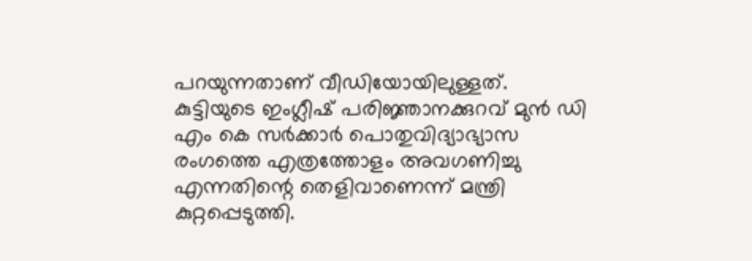പറയുന്നതാണ് വീഡിയോയിലുള്ളത്. കുട്ടിയുടെ ഇംഗ്ലീഷ് പരിജ്ഞാനക്കുറവ് മുൻ ഡി എം കെ സർക്കാർ പൊതുവിദ്യാഭ്യാസ രംഗത്തെ എത്രത്തോളം അവഗണിച്ചു എന്നതിന്റെ തെളിവാണെന്ന് മന്ത്രി കുറ്റപ്പെടുത്തി.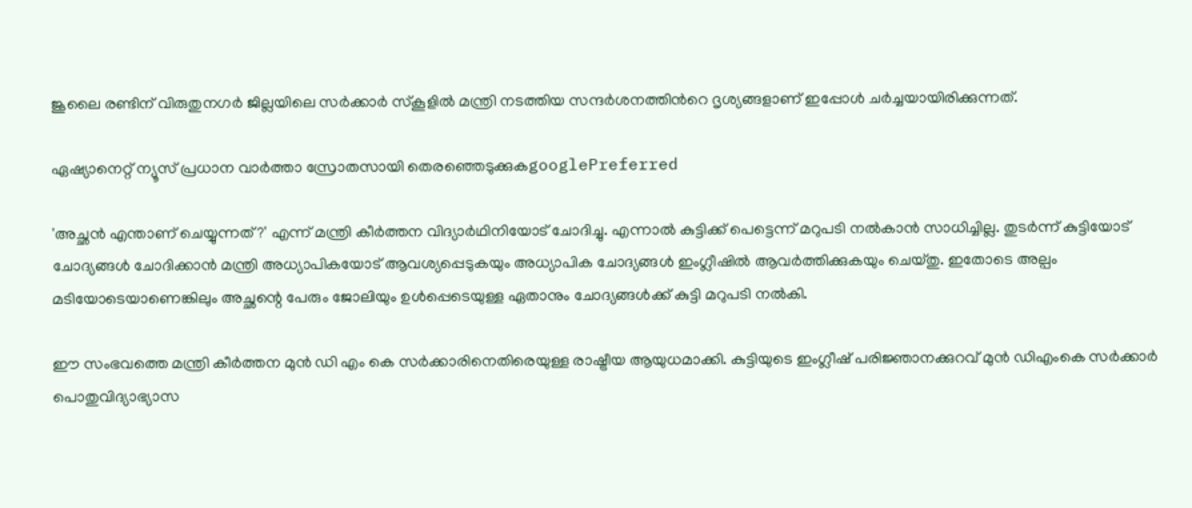ജൂലൈ രണ്ടിന് വിരുതുനഗർ ജില്ലയിലെ സർക്കാർ സ്കൂളിൽ മന്ത്രി നടത്തിയ സന്ദർശനത്തിന്‍റെ ദൃശ്യങ്ങളാണ് ഇപ്പോൾ ചർച്ചയായിരിക്കുന്നത്.

ഏഷ്യാനെറ്റ് ന്യൂസ് പ്രധാന വാർത്താ സ്രോതസായി തെരഞ്ഞെടുക്കുകgooglePreferred

'അച്ഛൻ എന്താണ് ചെയ്യുന്നത്?' എന്ന് മന്ത്രി കീർത്തന വിദ്യാർഥിനിയോട് ചോദിച്ചു. എന്നാൽ കുട്ടിക്ക് പെട്ടെന്ന് മറുപടി നൽകാൻ സാധിച്ചില്ല. തുടർന്ന് കുട്ടിയോട് ചോദ്യങ്ങൾ ചോദിക്കാൻ മന്ത്രി അധ്യാപികയോട് ആവശ്യപ്പെടുകയും അധ്യാപിക ചോദ്യങ്ങൾ ഇംഗ്ലീഷിൽ ആവർത്തിക്കുകയും ചെയ്തു. ഇതോടെ അല്പം മടിയോടെയാണെങ്കിലും അച്ഛന്റെ പേരും ജോലിയും ഉൾപ്പെടെയുള്ള ഏതാനും ചോദ്യങ്ങൾക്ക് കുട്ടി മറുപടി നൽകി.

ഈ സംഭവത്തെ മന്ത്രി കീർത്തന മുൻ ഡി എം കെ സർക്കാരിനെതിരെയുള്ള രാഷ്ട്രീയ ആയുധമാക്കി. കുട്ടിയുടെ ഇംഗ്ലീഷ് പരിജ്ഞാനക്കുറവ് മുൻ ഡിഎംകെ സർക്കാർ പൊതുവിദ്യാഭ്യാസ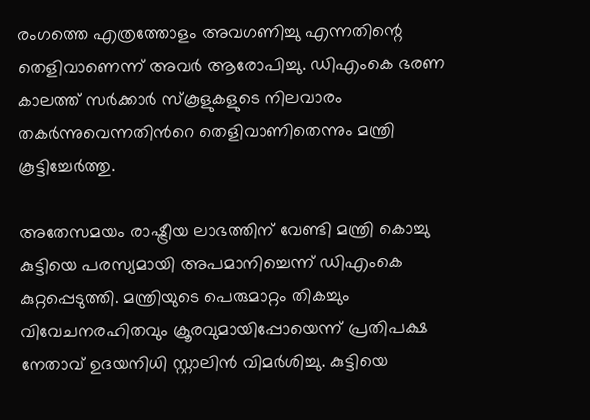രംഗത്തെ എത്രത്തോളം അവഗണിച്ചു എന്നതിന്റെ തെളിവാണെന്ന് അവർ ആരോപിച്ചു. ഡിഎംകെ ഭരണ കാലത്ത് സർക്കാർ സ്കൂളുകളുടെ നിലവാരം തകർന്നുവെന്നതിന്‍റെ തെളിവാണിതെന്നും മന്ത്രി കൂട്ടിച്ചേർത്തു.

അതേസമയം രാഷ്ട്രീയ ലാഭത്തിന് വേണ്ടി മന്ത്രി കൊച്ചു കുട്ടിയെ പരസ്യമായി അപമാനിച്ചെന്ന് ഡിഎംകെ കുറ്റപ്പെടുത്തി. മന്ത്രിയുടെ പെരുമാറ്റം തികച്ചും വിവേചനരഹിതവും ക്രൂരവുമായിപ്പോയെന്ന് പ്രതിപക്ഷ നേതാവ് ഉദയനിധി സ്റ്റാലിൻ വിമർശിച്ചു. കുട്ടിയെ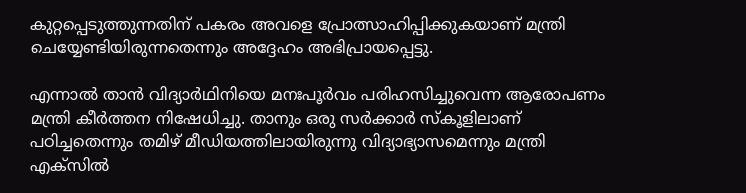കുറ്റപ്പെടുത്തുന്നതിന് പകരം അവളെ പ്രോത്സാഹിപ്പിക്കുകയാണ് മന്ത്രി ചെയ്യേണ്ടിയിരുന്നതെന്നും അദ്ദേഹം അഭിപ്രായപ്പെട്ടു.

എന്നാൽ താൻ വിദ്യാർഥിനിയെ മനഃപൂർവം പരിഹസിച്ചുവെന്ന ആരോപണം മന്ത്രി കീർത്തന നിഷേധിച്ചു. താനും ഒരു സർക്കാർ സ്കൂളിലാണ് പഠിച്ചതെന്നും തമിഴ് മീഡിയത്തിലായിരുന്നു വിദ്യാഭ്യാസമെന്നും മന്ത്രി എക്സിൽ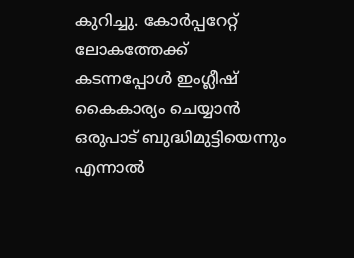കുറിച്ചു. കോർപ്പറേറ്റ് ലോകത്തേക്ക് കടന്നപ്പോൾ ഇംഗ്ലീഷ് കൈകാര്യം ചെയ്യാൻ ഒരുപാട് ബുദ്ധിമുട്ടിയെന്നും എന്നാൽ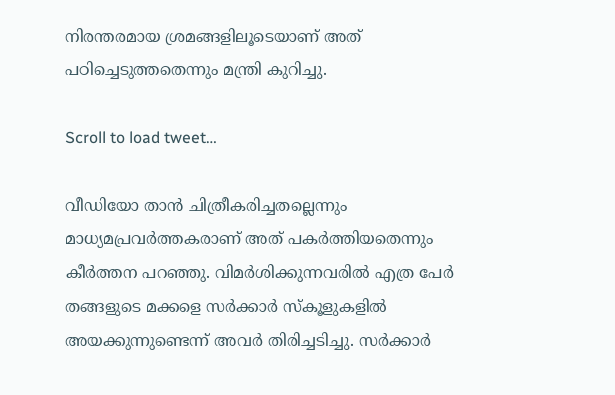നിരന്തരമായ ശ്രമങ്ങളിലൂടെയാണ് അത് പഠിച്ചെടുത്തതെന്നും മന്ത്രി കുറിച്ചു.

Scroll to load tweet…

വീഡിയോ താൻ ചിത്രീകരിച്ചതല്ലെന്നും മാധ്യമപ്രവർത്തകരാണ് അത് പകർത്തിയതെന്നും കീർത്തന പറഞ്ഞു. വിമർശിക്കുന്നവരിൽ എത്ര പേർ തങ്ങളുടെ മക്കളെ സർക്കാർ സ്കൂളുകളിൽ അയക്കുന്നുണ്ടെന്ന് അവർ തിരിച്ചടിച്ചു. സർക്കാർ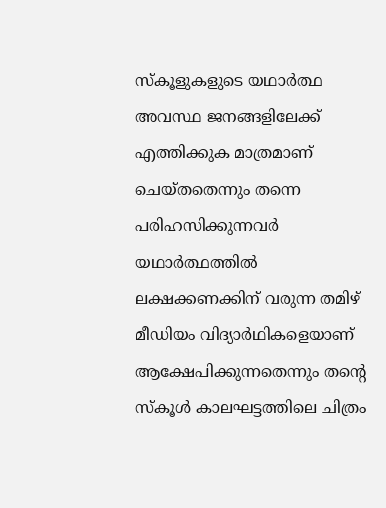സ്കൂളുകളുടെ യഥാർത്ഥ അവസ്ഥ ജനങ്ങളിലേക്ക് എത്തിക്കുക മാത്രമാണ് ചെയ്തതെന്നും തന്നെ പരിഹസിക്കുന്നവർ യഥാർത്ഥത്തിൽ ലക്ഷക്കണക്കിന് വരുന്ന തമിഴ് മീഡിയം വിദ്യാർഥികളെയാണ് ആക്ഷേപിക്കുന്നതെന്നും തന്റെ സ്കൂൾ കാലഘട്ടത്തിലെ ചിത്രം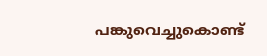പങ്കുവെച്ചുകൊണ്ട്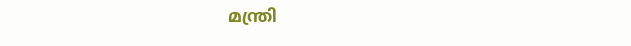മന്ത്രി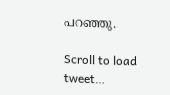പറഞ്ഞു.

Scroll to load tweet…